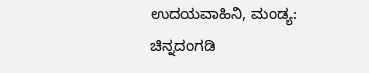ಉದಯವಾಹಿನಿ, ಮಂಡ್ಯ: ಚಿನ್ನದಂಗಡಿ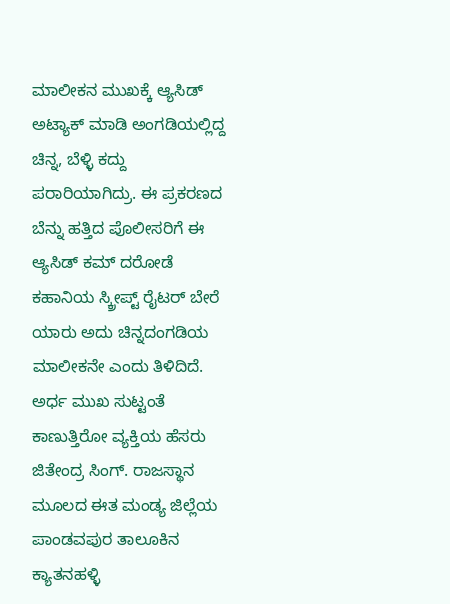ಮಾಲೀಕನ ಮುಖಕ್ಕೆ ಆ್ಯಸಿಡ್ ಅಟ್ಯಾಕ್ ಮಾಡಿ ಅಂಗಡಿಯಲ್ಲಿದ್ದ ಚಿನ್ನ, ಬೆಳ್ಳಿ ಕದ್ದು ಪರಾರಿಯಾಗಿದ್ರು. ಈ ಪ್ರಕರಣದ ಬೆನ್ನು ಹತ್ತಿದ ಪೊಲೀಸರಿಗೆ ಈ ಆ್ಯಸಿಡ್ ಕಮ್ ದರೋಡೆ ಕಹಾನಿಯ ಸ್ಕ್ರೀಪ್ಟ್ ರೈಟರ್ ಬೇರೆ ಯಾರು ಅದು ಚಿನ್ನದಂಗಡಿಯ ಮಾಲೀಕನೇ ಎಂದು ತಿಳಿದಿದೆ.
ಅರ್ಧ ಮುಖ ಸುಟ್ಟಂತೆ ಕಾಣುತ್ತಿರೋ ವ್ಯಕ್ತಿಯ ಹೆಸರು ಜಿತೇಂದ್ರ ಸಿಂಗ್. ರಾಜಸ್ಥಾನ ಮೂಲದ ಈತ ಮಂಡ್ಯ ಜಿಲ್ಲೆಯ ಪಾಂಡವಪುರ ತಾಲೂಕಿನ ಕ್ಯಾತನಹಳ್ಳಿ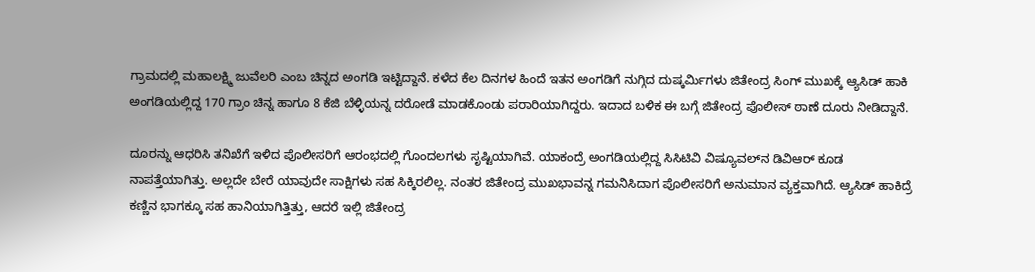ಗ್ರಾಮದಲ್ಲಿ ಮಹಾಲಕ್ಷ್ಮಿ ಜುವೆಲರಿ ಎಂಬ ಚಿನ್ನದ ಅಂಗಡಿ ಇಟ್ಟಿದ್ದಾನೆ. ಕಳೆದ ಕೆಲ ದಿನಗಳ ಹಿಂದೆ ಇತನ ಅಂಗಡಿಗೆ ನುಗ್ಗಿದ ದುಷ್ಕರ್ಮಿಗಳು ಜಿತೇಂದ್ರ ಸಿಂಗ್ ಮುಖಕ್ಕೆ ಆ್ಯಸಿಡ್ ಹಾಕಿ ಅಂಗಡಿಯಲ್ಲಿದ್ದ 170 ಗ್ರಾಂ ಚಿನ್ನ ಹಾಗೂ 8 ಕೆಜಿ ಬೆಳ್ಳಿಯನ್ನ ದರೋಡೆ ಮಾಡಕೊಂಡು ಪರಾರಿಯಾಗಿದ್ದರು. ಇದಾದ ಬಳಿಕ ಈ ಬಗ್ಗೆ ಜಿತೇಂದ್ರ ಪೊಲೀಸ್ ಠಾಣೆ ದೂರು ನೀಡಿದ್ದಾನೆ.

ದೂರನ್ನು ಆಧರಿಸಿ ತನಿಖೆಗೆ ಇಳಿದ ಪೊಲೀಸರಿಗೆ ಆರಂಭದಲ್ಲಿ ಗೊಂದಲಗಳು ಸೃಷ್ಟಿಯಾಗಿವೆ. ಯಾಕಂದ್ರೆ ಅಂಗಡಿಯಲ್ಲಿದ್ದ ಸಿಸಿಟಿವಿ ವಿಷ್ಯೂವಲ್‌ನ ಡಿವಿಆರ್ ಕೂಡ ನಾಪತ್ತೆಯಾಗಿತ್ತು. ಅಲ್ಲದೇ ಬೇರೆ ಯಾವುದೇ ಸಾಕ್ಷಿಗಳು ಸಹ ಸಿಕ್ಕಿರಲಿಲ್ಲ. ನಂತರ ಜಿತೇಂದ್ರ ಮುಖಭಾವನ್ನ ಗಮನಿಸಿದಾಗ ಪೊಲೀಸರಿಗೆ ಅನುಮಾನ ವ್ಯಕ್ತವಾಗಿದೆ. ಆ್ಯಸಿಡ್ ಹಾಕಿದ್ರೆ ಕಣ್ಣಿನ ಭಾಗಕ್ಕೂ ಸಹ ಹಾನಿಯಾಗಿತ್ತಿತ್ತು, ಆದರೆ ಇಲ್ಲಿ ಜಿತೇಂದ್ರ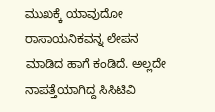ಮುಖಕ್ಕೆ ಯಾವುದೋ ರಾಸಾಯನಿಕವನ್ನ ಲೇಪನ ಮಾಡಿದ ಹಾಗೆ ಕಂಡಿದೆ. ಅಲ್ಲದೇ ನಾಪತ್ತೆಯಾಗಿದ್ದ ಸಿಸಿಟಿವಿ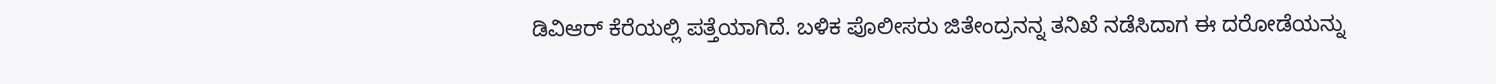ಡಿವಿಆರ್ ಕೆರೆಯಲ್ಲಿ ಪತ್ತೆಯಾಗಿದೆ. ಬಳಿಕ ಪೊಲೀಸರು ಜಿತೇಂದ್ರನನ್ನ ತನಿಖೆ ನಡೆಸಿದಾಗ ಈ ದರೋಡೆಯನ್ನು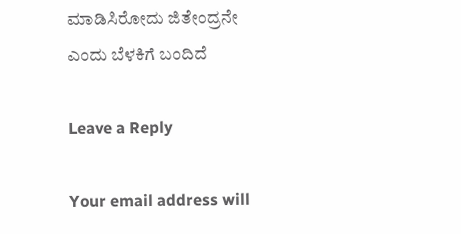ಮಾಡಿಸಿರೋದು ಜಿತೇಂದ್ರನೇ ಎಂದು ಬೆಳಕಿಗೆ ಬಂದಿದೆ

Leave a Reply

Your email address will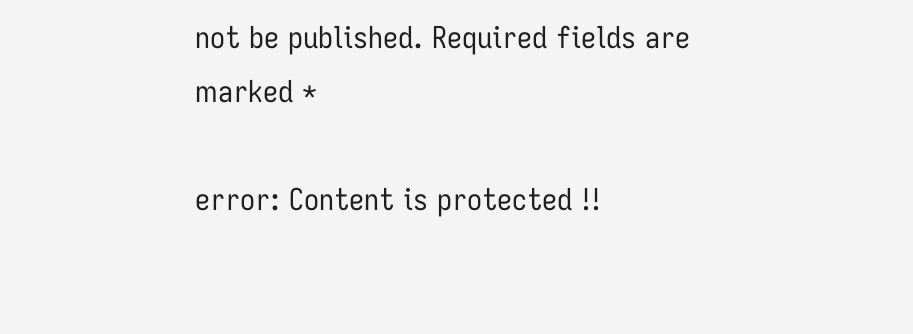not be published. Required fields are marked *

error: Content is protected !!